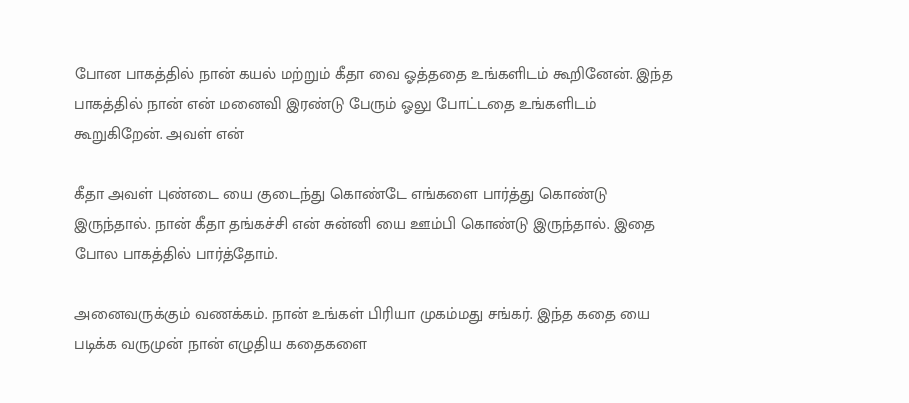போன பாகத்தில் நான் கயல் மற்றும் கீதா வை ஓத்ததை உங்களிடம் கூறினேன். இந்த பாகத்தில் நான் என் மனைவி இரண்டு பேரும் ஓலு போட்டதை உங்களிடம் கூறுகிறேன். அவள் என்

கீதா அவள் புண்டை யை குடைந்து கொண்டே எங்களை பார்த்து கொண்டு இருந்தால். நான் கீதா தங்கச்சி என் சுன்னி யை ஊம்பி கொண்டு இருந்தால். இதை போல பாகத்தில் பார்த்தோம்.

அனைவருக்கும் வணக்கம். நான் உங்கள் பிரியா முகம்மது சங்கர். இந்த கதை யை படிக்க வருமுன் நான் எழுதிய கதைகளை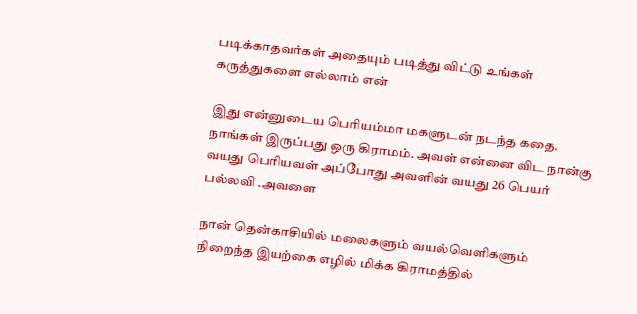படிக்காதவர்கள் அதையும் படித்து விட்டு உங்கள் கருத்துகளை எல்லாம் என்

இது என்னுடைய பெரியம்மா மகளுடன் நடந்த கதை. நாங்கள் இருப்பது ஒரு கிராமம். அவள் என்னை விட நான்கு வயது பெரியவள் அப்போது அவளின் வயது 26 பெயர் பல்லவி .அவளை

நான் தென்காசியில் மலைகளும் வயல்வெளிகளும் நிறைந்த இயற்கை எழில் மிக்க கிராமத்தில்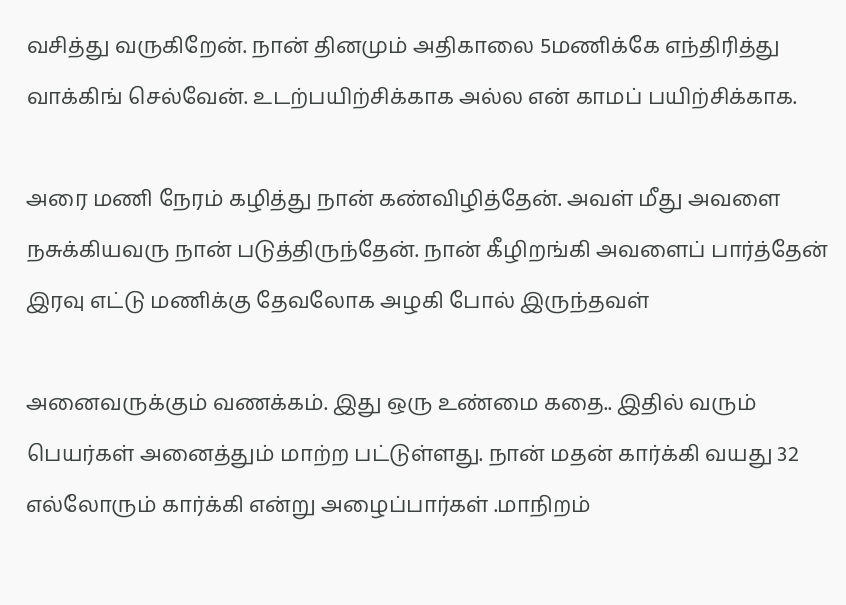வசித்து வருகிறேன். நான் தினமும் அதிகாலை 5மணிக்கே எந்திரித்து வாக்கிங் செல்வேன். உடற்பயிற்சிக்காக அல்ல என் காமப் பயிற்சிக்காக.

அரை மணி நேரம் கழித்து நான் கண்விழித்தேன். அவள் மீது அவளை நசுக்கியவரு நான் படுத்திருந்தேன். நான் கீழிறங்கி அவளைப் பார்த்தேன் இரவு எட்டு மணிக்கு தேவலோக அழகி போல் இருந்தவள்

அனைவருக்கும் வணக்கம். இது ஒரு உண்மை கதை.. இதில் வரும் பெயர்கள் அனைத்தும் மாற்ற பட்டுள்ளது. நான் மதன் கார்க்கி வயது 32 எல்லோரும் கார்க்கி என்று அழைப்பார்கள் .மாநிறம்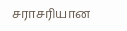சராசரியான